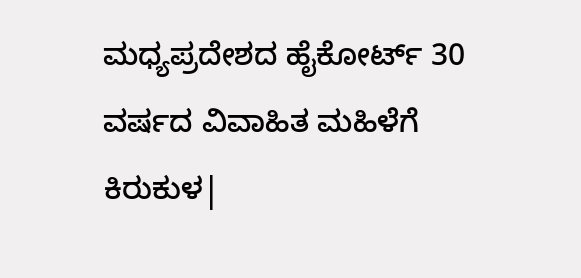ಮಧ್ಯಪ್ರದೇಶದ ಹೈಕೋರ್ಟ್ 30 ವರ್ಷದ ವಿವಾಹಿತ ಮಹಿಳೆಗೆ ಕಿರುಕುಳ|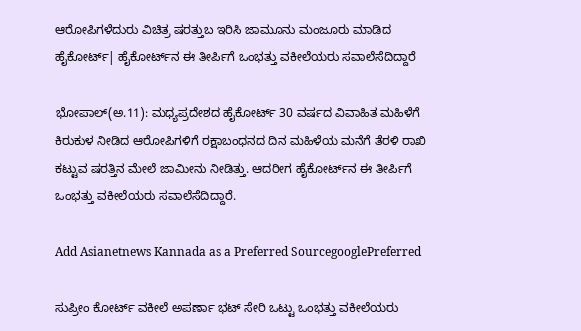ಆರೋಪಿಗಳೆದುರು ವಿಚಿತ್ರ ಷರತ್ತುಬ ಇರಿಸಿ ಜಾಮೂನು ಮಂಜೂರು ಮಾಡಿದ ಹೈಕೋರ್ಟ್| ಹೈಕೋರ್ಟ್‌ನ ಈ ತೀರ್ಪಿಗೆ ಒಂಭತ್ತು ವಕೀಲೆಯರು ಸವಾಲೆಸೆದಿದ್ದಾರೆ

ಭೋಪಾಲ್(ಅ.11): ಮಧ್ಯಪ್ರದೇಶದ ಹೈಕೋರ್ಟ್ 30 ವರ್ಷದ ವಿವಾಹಿತ ಮಹಿಳೆಗೆ ಕಿರುಕುಳ ನೀಡಿದ ಆರೋಪಿಗಳಿಗೆ ರಕ್ಷಾಬಂಧನದ ದಿನ ಮಹಿಳೆಯ ಮನೆಗೆ ತೆರಳಿ ರಾಖಿ ಕಟ್ಟುವ ಷರತ್ತಿನ ಮೇಲೆ ಜಾಮೀನು ನೀಡಿತ್ತು. ಆದರೀಗ ಹೈಕೋರ್ಟ್‌ನ ಈ ತೀರ್ಪಿಗೆ ಒಂಭತ್ತು ವಕೀಲೆಯರು ಸವಾಲೆಸೆದಿದ್ದಾರೆ.

Add Asianetnews Kannada as a Preferred SourcegooglePreferred

ಸುಪ್ರೀಂ ಕೋರ್ಟ್‌ ವಕೀಲೆ ಅಪರ್ಣಾ ಭಟ್ ಸೇರಿ ಒಟ್ಟು ಒಂಭತ್ತು ವಕೀಲೆಯರು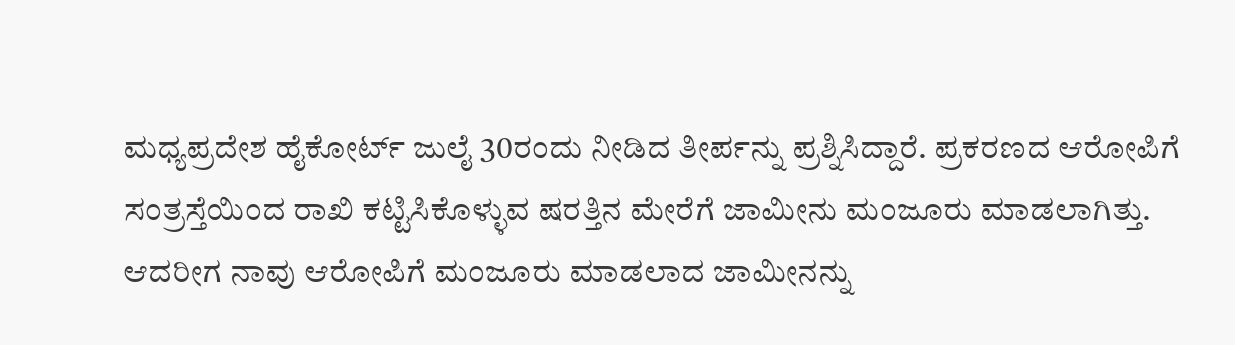ಮಧ್ಯಪ್ರದೇಶ ಹೈಕೋರ್ಟ್ ಜುಲೈ 30ರಂದು ನೀಡಿದ ತೀರ್ಪನ್ನು ಪ್ರಶ್ನಿಸಿದ್ದಾರೆ. ಪ್ರಕರಣದ ಆರೋಪಿಗೆ ಸಂತ್ರಸ್ತೆಯಿಂದ ರಾಖಿ ಕಟ್ಟಿಸಿಕೊಳ್ಳುವ ಷರತ್ತಿನ ಮೇರೆಗೆ ಜಾಮೀನು ಮಂಜೂರು ಮಾಡಲಾಗಿತ್ತು. ಆದರೀಗ ನಾವು ಆರೋಪಿಗೆ ಮಂಜೂರು ಮಾಡಲಾದ ಜಾಮೀನನ್ನು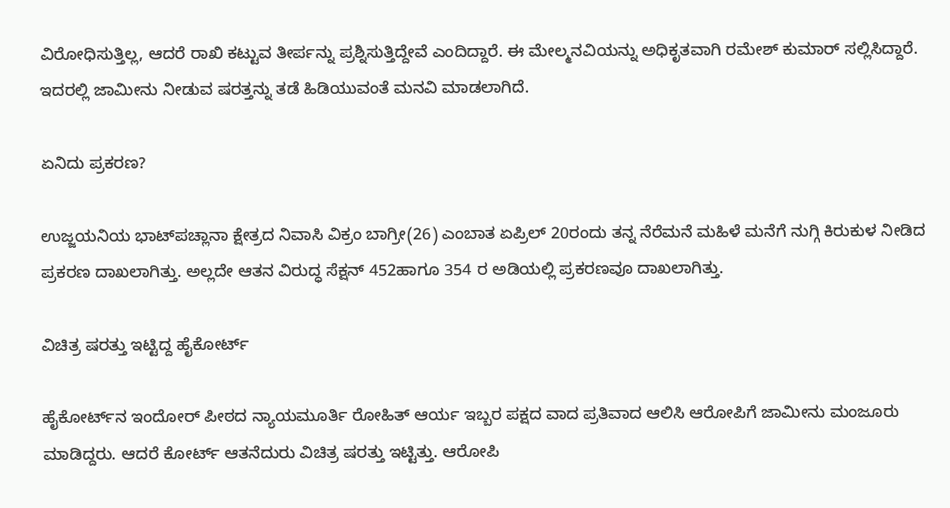ವಿರೋಧಿಸುತ್ತಿಲ್ಲ, ಆದರೆ ರಾಖಿ ಕಟ್ಟುವ ತೀರ್ಪನ್ನು ಪ್ರಶ್ನಿಸುತ್ತಿದ್ದೇವೆ ಎಂದಿದ್ದಾರೆ. ಈ ಮೇಲ್ಮನವಿಯನ್ನು ಅಧಿಕೃತವಾಗಿ ರಮೇಶ್ ಕುಮಾರ್ ಸಲ್ಲಿಸಿದ್ದಾರೆ. ಇದರಲ್ಲಿ ಜಾಮೀನು ನೀಡುವ ಷರತ್ತನ್ನು ತಡೆ ಹಿಡಿಯುವಂತೆ ಮನವಿ ಮಾಡಲಾಗಿದೆ.

ಏನಿದು ಪ್ರಕರಣ?

ಉಜ್ಜಯನಿಯ ಭಾಟ್‌ಪಚ್ಲಾನಾ ಕ್ಷೇತ್ರದ ನಿವಾಸಿ ವಿಕ್ರಂ ಬಾಗ್ರೀ(26) ಎಂಬಾತ ಏಪ್ರಿಲ್ 20ರಂದು ತನ್ನ ನೆರೆಮನೆ ಮಹಿಳೆ ಮನೆಗೆ ನುಗ್ಗಿ ಕಿರುಕುಳ ನೀಡಿದ ಪ್ರಕರಣ ದಾಖಲಾಗಿತ್ತು. ಅಲ್ಲದೇ ಆತನ ವಿರುದ್ಧ ಸೆಕ್ಷನ್ 452ಹಾಗೂ 354 ರ ಅಡಿಯಲ್ಲಿ ಪ್ರಕರಣವೂ ದಾಖಲಾಗಿತ್ತು.

ವಿಚಿತ್ರ ಷರತ್ತು ಇಟ್ಟಿದ್ದ ಹೈಕೋರ್ಟ್

ಹೈಕೋರ್ಟ್‌ನ ಇಂದೋರ್ ಪೀಠದ ನ್ಯಾಯಮೂರ್ತಿ ರೋಹಿತ್ ಆರ್ಯ ಇಬ್ಬರ ಪಕ್ಷದ ವಾದ ಪ್ರತಿವಾದ ಆಲಿಸಿ ಆರೋಪಿಗೆ ಜಾಮೀನು ಮಂಜೂರು ಮಾಡಿದ್ದರು. ಆದರೆ ಕೋರ್ಟ್‌ ಆತನೆದುರು ವಿಚಿತ್ರ ಷರತ್ತು ಇಟ್ಟಿತ್ತು. ಆರೋಪಿ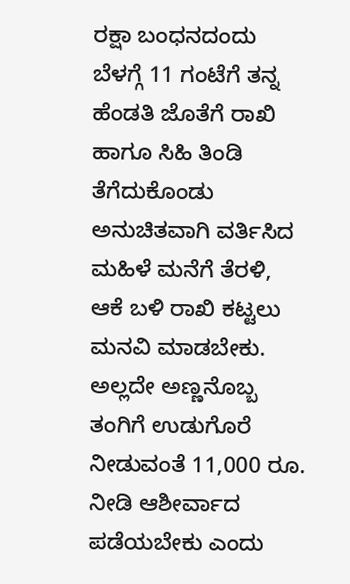ರಕ್ಷಾ ಬಂಧನದಂದು ಬೆಳಗ್ಗೆ 11 ಗಂಟೆಗೆ ತನ್ನ ಹೆಂಡತಿ ಜೊತೆಗೆ ರಾಖಿ ಹಾಗೂ ಸಿಹಿ ತಿಂಡಿ ತೆಗೆದುಕೊಂಡು ಅನುಚಿತವಾಗಿ ವರ್ತಿಸಿದ ಮಹಿಳೆ ಮನೆಗೆ ತೆರಳಿ, ಆಕೆ ಬಳಿ ರಾಖಿ ಕಟ್ಟಲು ಮನವಿ ಮಾಡಬೇಕು. ಅಲ್ಲದೇ ಅಣ್ಣನೊಬ್ಬ ತಂಗಿಗೆ ಉಡುಗೊರೆ ನೀಡುವಂತೆ 11,000 ರೂ. ನೀಡಿ ಆಶೀರ್ವಾದ ಪಡೆಯಬೇಕು ಎಂದು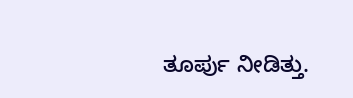ತೂರ್ಪು ನೀಡಿತ್ತು.